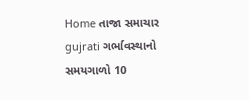Home તાજા સમાચાર gujrati ગર્ભાવસ્થાનો સમયગાળો 10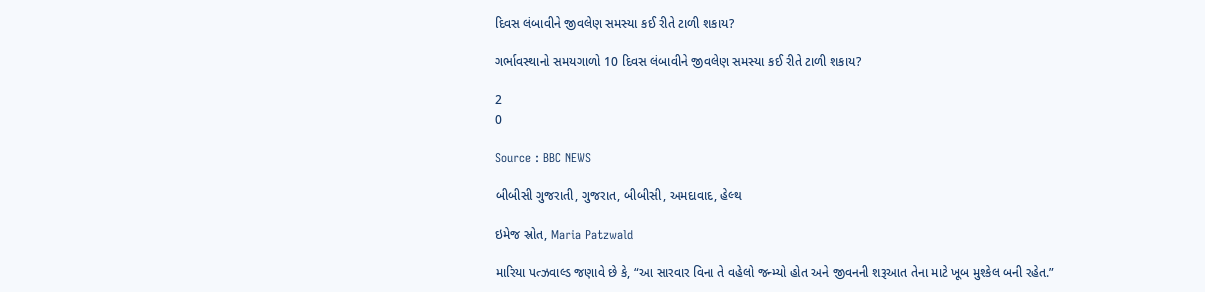દિવસ લંબાવીને જીવલેણ સમસ્યા કઈ રીતે ટાળી શકાય?

ગર્ભાવસ્થાનો સમયગાળો 10 દિવસ લંબાવીને જીવલેણ સમસ્યા કઈ રીતે ટાળી શકાય?

2
0

Source : BBC NEWS

બીબીસી ગુજરાતી, ગુજરાત, બીબીસી, અમદાવાદ, હેલ્થ

ઇમેજ સ્રોત, Maria Patzwald

મારિયા પત્ઝવાલ્ડ જણાવે છે કે, “આ સારવાર વિના તે વહેલો જન્મ્યો હોત અને જીવનની શરૂઆત તેના માટે ખૂબ મુશ્કેલ બની રહેત.”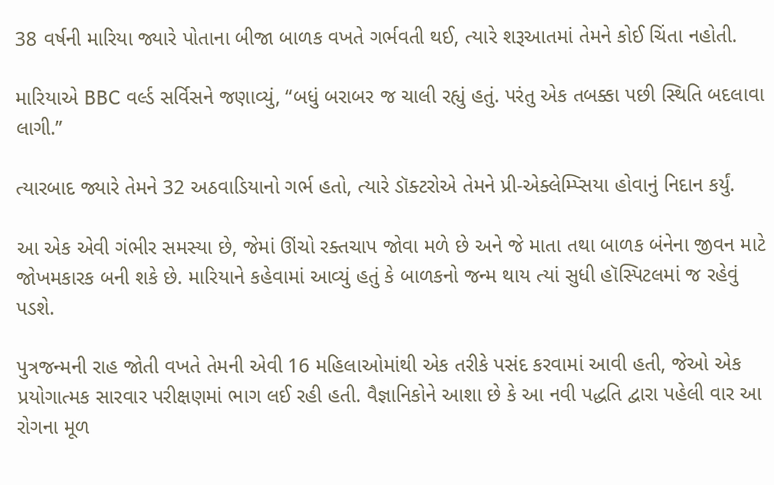38 વર્ષની મારિયા જ્યારે પોતાના બીજા બાળક વખતે ગર્ભવતી થઈ, ત્યારે શરૂઆતમાં તેમને કોઈ ચિંતા નહોતી.

મારિયાએ BBC વર્લ્ડ સર્વિસને જણાવ્યું, “બધું બરાબર જ ચાલી રહ્યું હતું. પરંતુ એક તબક્કા પછી સ્થિતિ બદલાવા લાગી.”

ત્યારબાદ જ્યારે તેમને 32 અઠવાડિયાનો ગર્ભ હતો, ત્યારે ડૉક્ટરોએ તેમને પ્રી-એક્લેમ્પ્સિયા હોવાનું નિદાન કર્યું.

આ એક એવી ગંભીર સમસ્યા છે, જેમાં ઊંચો રક્તચાપ જોવા મળે છે અને જે માતા તથા બાળક બંનેના જીવન માટે જોખમકારક બની શકે છે. મારિયાને કહેવામાં આવ્યું હતું કે બાળકનો જન્મ થાય ત્યાં સુધી હૉસ્પિટલમાં જ રહેવું પડશે.

પુત્રજન્મની રાહ જોતી વખતે તેમની એવી 16 મહિલાઓમાંથી એક તરીકે પસંદ કરવામાં આવી હતી, જેઓ એક પ્રયોગાત્મક સારવાર પરીક્ષણમાં ભાગ લઈ રહી હતી. વૈજ્ઞાનિકોને આશા છે કે આ નવી પદ્ધતિ દ્વારા પહેલી વાર આ રોગના મૂળ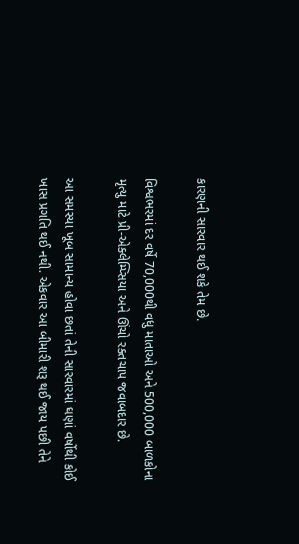કારણની સારવાર થઈ શકે તેમ છે.

વિશ્વભરમાં દર વર્ષે 70,000થી વધુ માતાઓ અને 500,000 બાળકોના મૃત્યુ માટે પ્રી-એક્લેમ્પ્સિયા અને ઊંચો રક્તચાપ જવાબદાર છે.

આ સમસ્યા ખૂબ સામાન્ય હોવા છતાં તેની સારવારમાં ઘણાં વર્ષોથી કોઈ ખાસ પ્રગતિ થઈ નથી. એકવાર આ બીમારી શરૂ થઈ જાય પછી તેને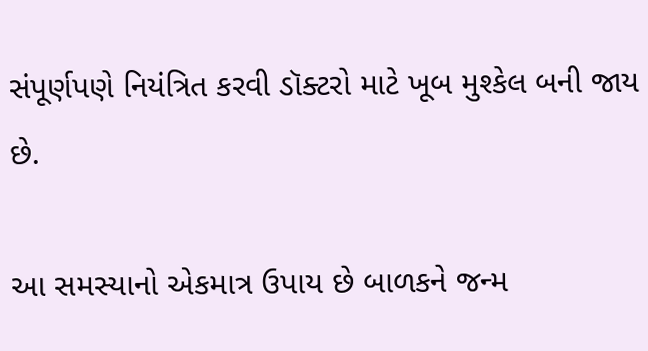સંપૂર્ણપણે નિયંત્રિત કરવી ડૉક્ટરો માટે ખૂબ મુશ્કેલ બની જાય છે.

આ સમસ્યાનો એકમાત્ર ઉપાય છે બાળકને જન્મ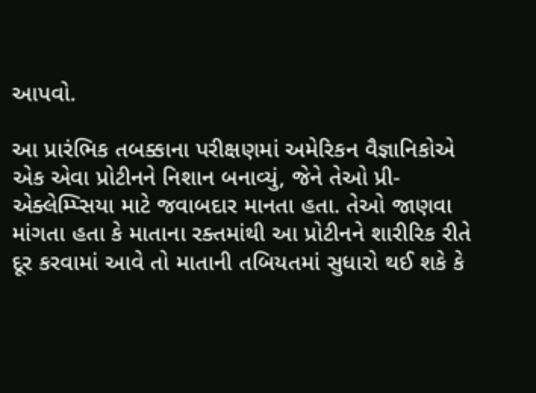આપવો.

આ પ્રારંભિક તબક્કાના પરીક્ષણમાં અમેરિકન વૈજ્ઞાનિકોએ એક એવા પ્રોટીનને નિશાન બનાવ્યું, જેને તેઓ પ્રી-એક્લેમ્પ્સિયા માટે જવાબદાર માનતા હતા. તેઓ જાણવા માંગતા હતા કે માતાના રક્તમાંથી આ પ્રોટીનને શારીરિક રીતે દૂર કરવામાં આવે તો માતાની તબિયતમાં સુધારો થઈ શકે કે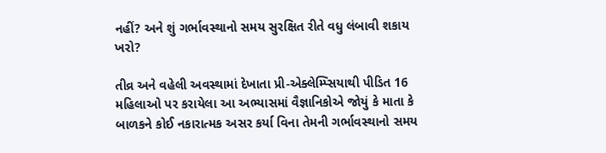નહીં? અને શું ગર્ભાવસ્થાનો સમય સુરક્ષિત રીતે વધુ લંબાવી શકાય ખરો?

તીવ્ર અને વહેલી અવસ્થામાં દેખાતા પ્રી-એક્લેમ્પ્સિયાથી પીડિત 16 મહિલાઓ પર કરાયેલા આ અભ્યાસમાં વૈજ્ઞાનિકોએ જોયું કે માતા કે બાળકને કોઈ નકારાત્મક અસર કર્યા વિના તેમની ગર્ભાવસ્થાનો સમય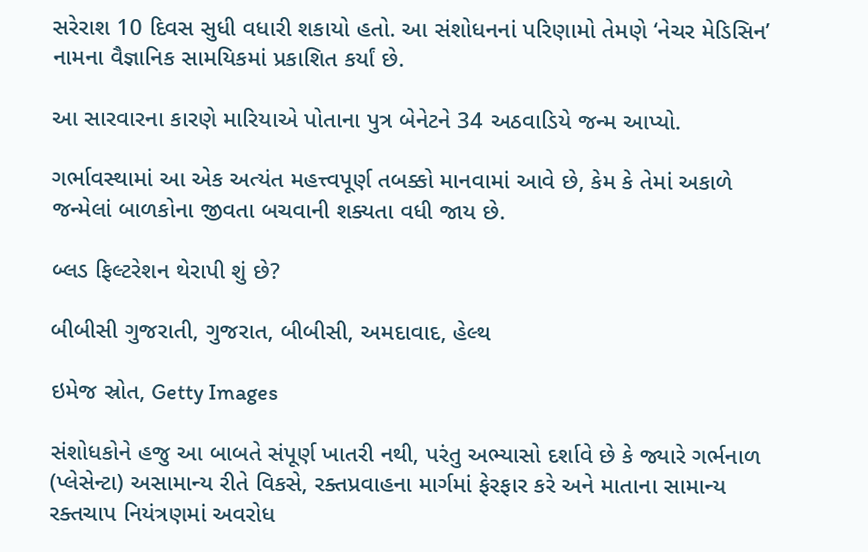સરેરાશ 10 દિવસ સુધી વધારી શકાયો હતો. આ સંશોધનનાં પરિણામો તેમણે ‘નેચર મેડિસિન’ નામના વૈજ્ઞાનિક સામયિકમાં પ્રકાશિત કર્યાં છે.

આ સારવારના કારણે મારિયાએ પોતાના પુત્ર બેનેટને 34 અઠવાડિયે જન્મ આપ્યો.

ગર્ભાવસ્થામાં આ એક અત્યંત મહત્ત્વપૂર્ણ તબક્કો માનવામાં આવે છે, કેમ કે તેમાં અકાળે જન્મેલાં બાળકોના જીવતા બચવાની શક્યતા વધી જાય છે.

બ્લડ ફિલ્ટરેશન થેરાપી શું છે?

બીબીસી ગુજરાતી, ગુજરાત, બીબીસી, અમદાવાદ, હેલ્થ

ઇમેજ સ્રોત, Getty Images

સંશોધકોને હજુ આ બાબતે સંપૂર્ણ ખાતરી નથી, પરંતુ અભ્યાસો દર્શાવે છે કે જ્યારે ગર્ભનાળ (પ્લેસેન્ટા) અસામાન્ય રીતે વિકસે, રક્તપ્રવાહના માર્ગમાં ફેરફાર કરે અને માતાના સામાન્ય રક્તચાપ નિયંત્રણમાં અવરોધ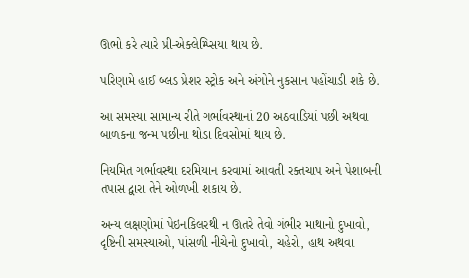ઊભો કરે ત્યારે પ્રી-એક્લેમ્પ્સિયા થાય છે.

પરિણામે હાઈ બ્લડ પ્રેશર સ્ટ્રોક અને અંગોને નુકસાન પહોંચાડી શકે છે.

આ સમસ્યા સામાન્ય રીતે ગર્ભાવસ્થાનાં 20 અઠવાડિયાં પછી અથવા બાળકના જન્મ પછીના થોડા દિવસોમાં થાય છે.

નિયમિત ગર્ભાવસ્થા દરમિયાન કરવામાં આવતી રક્તચાપ અને પેશાબની તપાસ દ્વારા તેને ઓળખી શકાય છે.

અન્ય લક્ષણોમાં પેઇનકિલરથી ન ઊતરે તેવો ગંભીર માથાનો દુખાવો, દૃષ્ટિની સમસ્યાઓ, પાંસળી નીચેનો દુખાવો, ચહેરો, હાથ અથવા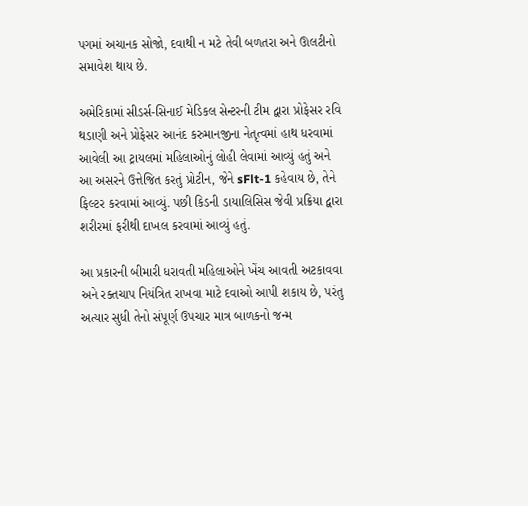પગમાં અચાનક સોજો, દવાથી ન મટે તેવી બળતરા અને ઊલટીનો સમાવેશ થાય છે.

અમેરિકામાં સીડર્સ-સિનાઈ મેડિકલ સેન્ટરની ટીમ દ્વારા પ્રોફેસર રવિ થડાણી અને પ્રોફેસર આનંદ કરુમાનજીના નેતૃત્વમાં હાથ ધરવામાં આવેલી આ ટ્રાયલમાં મહિલાઓનું લોહી લેવામાં આવ્યું હતું અને આ અસરને ઉત્તેજિત કરતું પ્રોટીન, જેને sFlt-1 કહેવાય છે, તેને ફિલ્ટર કરવામાં આવ્યું. પછી કિડની ડાયાલિસિસ જેવી પ્રક્રિયા દ્વારા શરીરમાં ફરીથી દાખલ કરવામાં આવ્યું હતું.

આ પ્રકારની બીમારી ધરાવતી મહિલાઓને ખેંચ આવતી અટકાવવા અને રક્તચાપ નિયંત્રિત રાખવા માટે દવાઓ આપી શકાય છે, પરંતુ અત્યાર સુધી તેનો સંપૂર્ણ ઉપચાર માત્ર બાળકનો જન્મ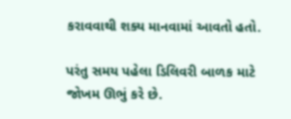કરાવવાથી શક્ય માનવામાં આવતો હતો.

પરંતુ સમય પહેલા ડિલિવરી બાળક માટે જોખમ ઊભું કરે છે.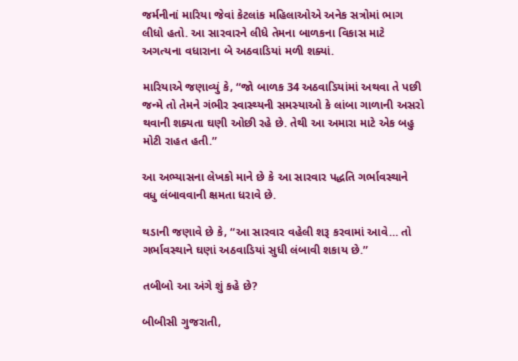જર્મનીનાં મારિયા જેવાં કેટલાંક મહિલાઓએ અનેક સત્રોમાં ભાગ લીધો હતો. આ સારવારને લીધે તેમના બાળકના વિકાસ માટે અગત્યના વધારાના બે અઠવાડિયાં મળી શક્યાં.

મારિયાએ જણાવ્યું કે, “જો બાળક 34 અઠવાડિયાંમાં અથવા તે પછી જન્મે તો તેમને ગંભીર સ્વાસ્થ્યની સમસ્યાઓ કે લાંબા ગાળાની અસરો થવાની શક્યતા ઘણી ઓછી રહે છે. તેથી આ અમારા માટે એક બહુ મોટી રાહત હતી.”

આ અભ્યાસના લેખકો માને છે કે આ સારવાર પદ્ધતિ ગર્ભાવસ્થાને વધુ લંબાવવાની ક્ષમતા ધરાવે છે.

થડાની જણાવે છે કે, “આ સારવાર વહેલી શરૂ કરવામાં આવે… તો ગર્ભાવસ્થાને ઘણાં અઠવાડિયાં સુધી લંબાવી શકાય છે.”

તબીબો આ અંગે શું કહે છે?

બીબીસી ગુજરાતી,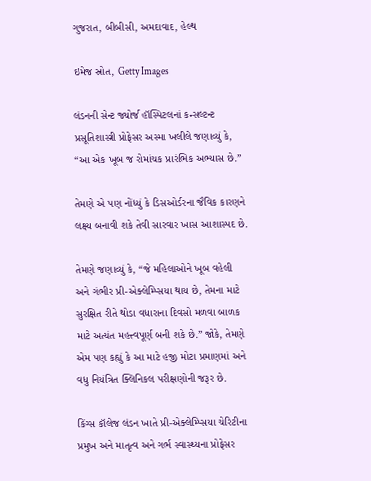ગુજરાત, બીબીસી, અમદાવાદ, હેલ્થ

ઇમેજ સ્રોત, Getty Images

લંડનની સેન્ટ જ્યોર્જ હૉસ્પિટલનાં કન્સલ્ટન્ટ પ્રસૂતિશાસ્ત્રી પ્રોફેસર અસ્મા ખલીલે જણાવ્યું કે, “આ એક ખૂબ જ રોમાંચક પ્રારંભિક અભ્યાસ છે.”

તેમણે એ પણ નોંધ્યું કે ડિસઓર્ડરના જૈવિક કારણને લક્ષ્ય બનાવી શકે તેવી સારવાર ખાસ આશાસ્પદ છે.

તેમણે જણાવ્યું કે, “જે મહિલાઓને ખૂબ વહેલી અને ગંભીર પ્રી-એક્લેમ્પ્સિયા થાય છે, તેમના માટે સુરક્ષિત રીતે થોડા વધારાના દિવસો મળવા બાળક માટે અત્યંત મહત્ત્વપૂર્ણ બની શકે છે.” જોકે, તેમણે એમ પણ કહ્યું કે આ માટે હજી મોટા પ્રમાણમાં અને વધુ નિયંત્રિત ક્લિનિકલ પરીક્ષણોની જરૂર છે.

કિંગ્સ કૉલેજ લંડન ખાતે પ્રી-એક્લેમ્પ્સિયા ચેરિટીના પ્રમુખ અને માતૃત્વ અને ગર્ભ સ્વાસ્થ્યના પ્રોફેસર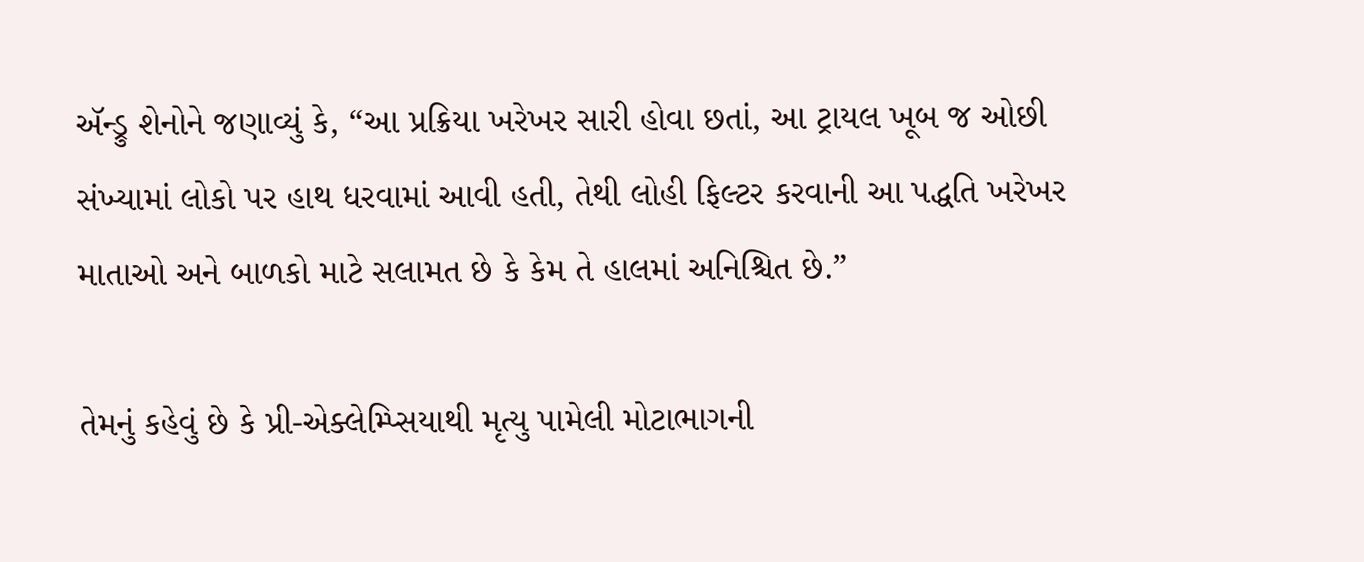ઍન્ડ્રુ શેનોને જણાવ્યું કે, “આ પ્રક્રિયા ખરેખર સારી હોવા છતાં, આ ટ્રાયલ ખૂબ જ ઓછી સંખ્યામાં લોકો પર હાથ ધરવામાં આવી હતી, તેથી લોહી ફિલ્ટર કરવાની આ પદ્ધતિ ખરેખર માતાઓ અને બાળકો માટે સલામત છે કે કેમ તે હાલમાં અનિશ્ચિત છે.”

તેમનું કહેવું છે કે પ્રી-એક્લેમ્પ્સિયાથી મૃત્યુ પામેલી મોટાભાગની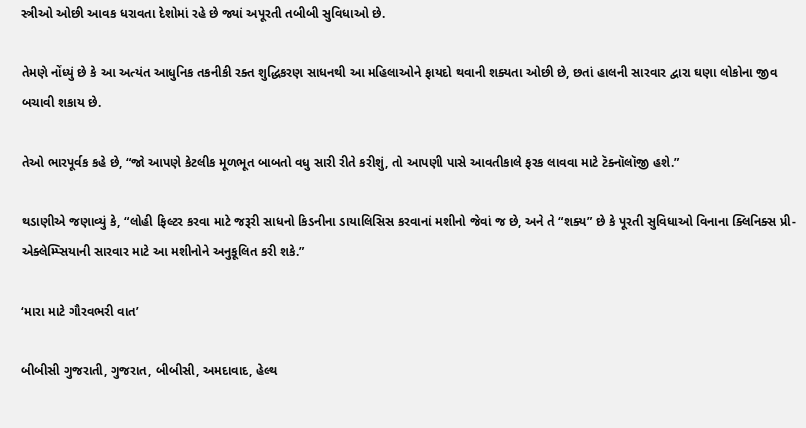સ્ત્રીઓ ઓછી આવક ધરાવતા દેશોમાં રહે છે જ્યાં અપૂરતી તબીબી સુવિધાઓ છે.

તેમણે નોંધ્યું છે કે આ અત્યંત આધુનિક તકનીકી રક્ત શુદ્ધિકરણ સાધનથી આ મહિલાઓને ફાયદો થવાની શક્યતા ઓછી છે, છતાં હાલની સારવાર દ્વારા ઘણા લોકોના જીવ બચાવી શકાય છે.

તેઓ ભારપૂર્વક કહે છે, “જો આપણે કેટલીક મૂળભૂત બાબતો વધુ સારી રીતે કરીશું, તો આપણી પાસે આવતીકાલે ફરક લાવવા માટે ટૅક્નૉલૉજી હશે.”

થડાણીએ જણાવ્યું કે, “લોહી ફિલ્ટર કરવા માટે જરૂરી સાધનો કિડનીના ડાયાલિસિસ કરવાનાં મશીનો જેવાં જ છે, અને તે “શક્ય” છે કે પૂરતી સુવિધાઓ વિનાના ક્લિનિક્સ પ્રી-એક્લેમ્પ્સિયાની સારવાર માટે આ મશીનોને અનુકૂલિત કરી શકે.”

‘મારા માટે ગૌરવભરી વાત’

બીબીસી ગુજરાતી, ગુજરાત, બીબીસી, અમદાવાદ, હેલ્થ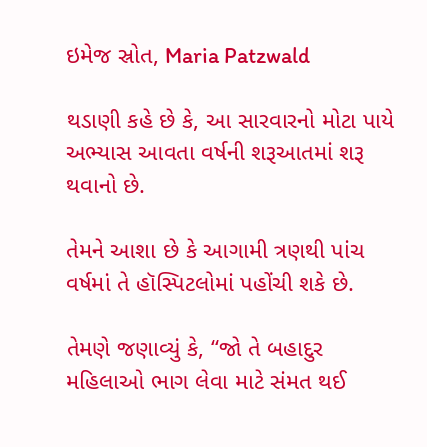ઇમેજ સ્રોત, Maria Patzwald

થડાણી કહે છે કે, આ સારવારનો મોટા પાયે અભ્યાસ આવતા વર્ષની શરૂઆતમાં શરૂ થવાનો છે.

તેમને આશા છે કે આગામી ત્રણથી પાંચ વર્ષમાં તે હૉસ્પિટલોમાં પહોંચી શકે છે.

તેમણે જણાવ્યું કે, “જો તે બહાદુર મહિલાઓ ભાગ લેવા માટે સંમત થઈ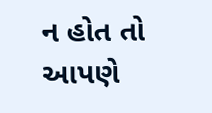ન હોત તો આપણે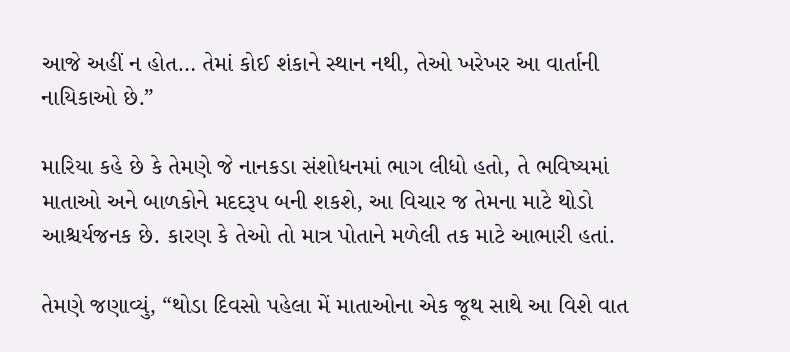આજે અહીં ન હોત… તેમાં કોઈ શંકાને સ્થાન નથી, તેઓ ખરેખર આ વાર્તાની નાયિકાઓ છે.”

મારિયા કહે છે કે તેમણે જે નાનકડા સંશોધનમાં ભાગ લીધો હતો, તે ભવિષ્યમાં માતાઓ અને બાળકોને મદદરૂપ બની શકશે, આ વિચાર જ તેમના માટે થોડો આશ્ચર્યજનક છે. કારણ કે તેઓ તો માત્ર પોતાને મળેલી તક માટે આભારી હતાં.

તેમણે જણાવ્યું, “થોડા દિવસો પહેલા મેં માતાઓના એક જૂથ સાથે આ વિશે વાત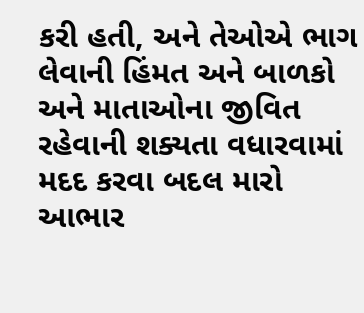કરી હતી, અને તેઓએ ભાગ લેવાની હિંમત અને બાળકો અને માતાઓના જીવિત રહેવાની શક્યતા વધારવામાં મદદ કરવા બદલ મારો આભાર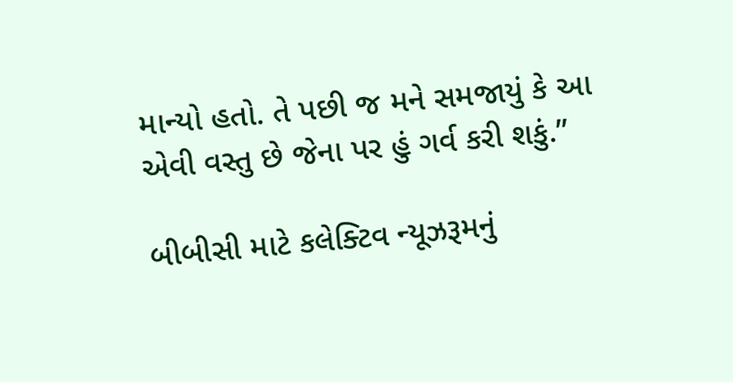માન્યો હતો. તે પછી જ મને સમજાયું કે આ એવી વસ્તુ છે જેના પર હું ગર્વ કરી શકું.”

બીબીસી માટે કલેક્ટિવ ન્યૂઝરૂમનું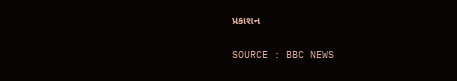પ્રકાશન

SOURCE : BBC NEWS